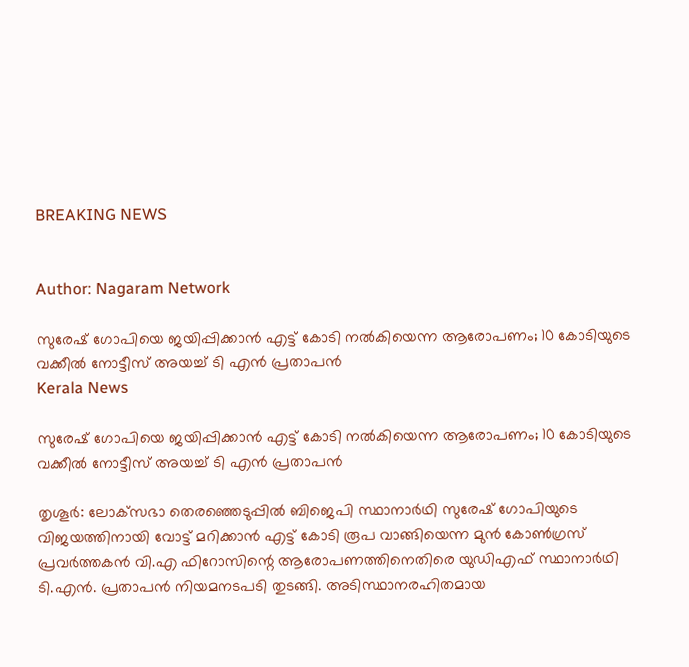BREAKING NEWS


Author: Nagaram Network

സുരേഷ് ഗോപിയെ ജയിപ്പിക്കാൻ എട്ട് കോടി നൽകിയെന്ന ആരോപണം; 10 കോടിയുടെ വക്കീൽ നോട്ടീസ് അയച്ച് ടി എന്‍ പ്രതാപൻ
Kerala News

സുരേഷ് ഗോപിയെ ജയിപ്പിക്കാൻ എട്ട് കോടി നൽകിയെന്ന ആരോപണം; 10 കോടിയുടെ വക്കീൽ നോട്ടീസ് അയച്ച് ടി എന്‍ പ്രതാപൻ

തൃശൂർ: ലോക്‌സഭാ തെരഞ്ഞെടുപ്പിൽ ബിജെപി സ്ഥാനാർഥി സുരേഷ് ഗോപിയുടെ വിജയത്തിനായി വോട്ട് മറിക്കാൻ എട്ട് കോടി രൂപ വാങ്ങിയെന്ന മുൻ കോൺഗ്രസ് പ്രവർത്തകൻ വി.എ ഫിറോസിന്റെ ആരോപണത്തിനെതിരെ യുഡിഎഫ് സ്ഥാനാർഥി ടി.എൻ. പ്രതാപൻ നിയമനടപടി തുടങ്ങി. അടിസ്ഥാനരഹിതമായ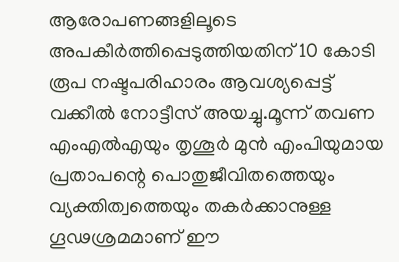ആരോപണങ്ങളിലൂടെ അപകീർത്തിപ്പെടുത്തിയതിന് 10 കോടി രൂപ നഷ്ടപരിഹാരം ആവശ്യപ്പെട്ട് വക്കീൽ നോട്ടീസ് അയച്ചു.മൂന്ന് തവണ എംഎൽഎയും തൃശൂർ മുൻ എംപിയുമായ പ്രതാപന്റെ പൊതുജീവിതത്തെയും വ്യക്തിത്വത്തെയും തകർക്കാനുള്ള ഗൂഢശ്രമമാണ് ഈ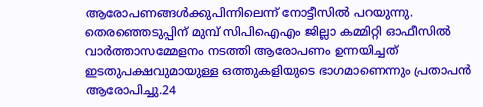ആരോപണങ്ങൾക്കുപിന്നിലെന്ന് നോട്ടീസിൽ പറയുന്നു. തെരഞ്ഞെടുപ്പിന് മുമ്പ് സിപിഐഎം ജില്ലാ കമ്മിറ്റി ഓഫീസിൽ വാർത്താസമ്മേളനം നടത്തി ആരോപണം ഉന്നയിച്ചത് ഇടതുപക്ഷവുമായുള്ള ഒത്തുകളിയുടെ ഭാഗമാണെന്നും പ്രതാപൻ ആരോപിച്ചു.24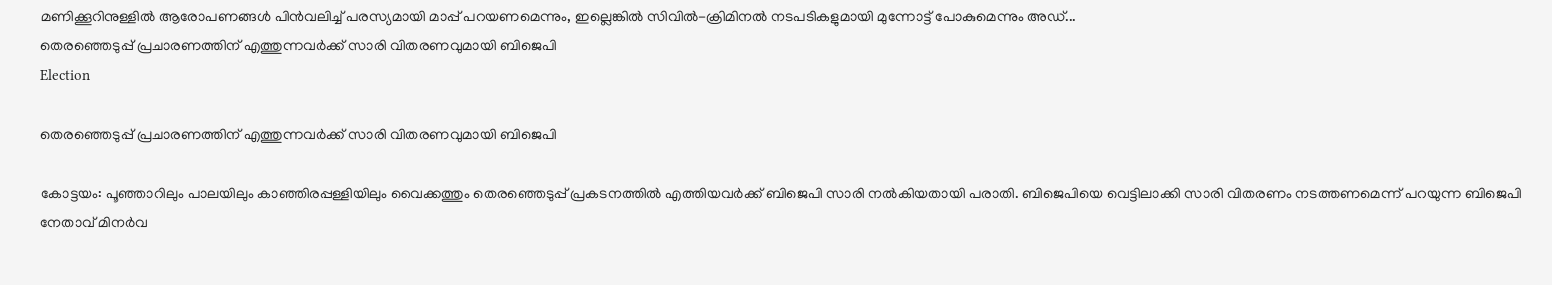മണിക്കൂറിനുള്ളിൽ ആരോപണങ്ങൾ പിൻവലിച്ച് പരസ്യമായി മാപ്പ് പറയണമെന്നും, ഇല്ലെങ്കിൽ സിവിൽ-ക്രിമിനൽ നടപടികളുമായി മുന്നോട്ട് പോകുമെന്നും അഡ്...
തെരഞ്ഞെടുപ്പ് പ്രചാരണത്തിന് എത്തുന്നവർക്ക് സാരി വിതരണവുമായി ബിജെപി
Election

തെരഞ്ഞെടുപ്പ് പ്രചാരണത്തിന് എത്തുന്നവർക്ക് സാരി വിതരണവുമായി ബിജെപി

കോട്ടയം: പൂഞ്ഞാറിലും പാലയിലും കാഞ്ഞിരപ്പള്ളിയിലും വൈക്കത്തും തെരഞ്ഞെടുപ്പ് പ്രകടനത്തിൽ എത്തിയവർക്ക് ബിജെപി സാരി നൽകിയതായി പരാതി. ബിജെപിയെ വെട്ടിലാക്കി സാരി വിതരണം നടത്തണമെന്ന് പറയുന്ന ബിജെപി നേതാവ് മിനർവ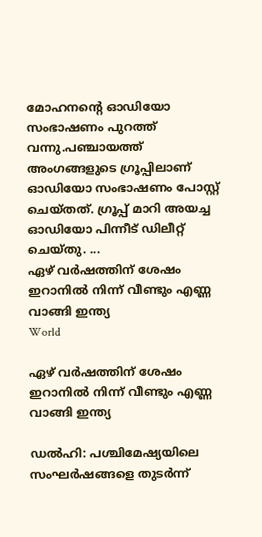മോഹനന്റെ ഓഡിയോ സംഭാഷണം പുറത്ത് വന്നു.പഞ്ചായത്ത് അംഗങ്ങളുടെ ഗ്രൂപ്പിലാണ് ഓഡിയോ സംഭാഷണം പോസ്റ്റ് ചെയ്തത്. ഗ്രൂപ്പ് മാറി അയച്ച ഓഡിയോ പിന്നീട് ഡിലീറ്റ് ചെയ്തു. ...
ഏഴ് വർഷത്തിന് ശേഷം ഇറാനിൽ നിന്ന് വീണ്ടും എണ്ണ വാങ്ങി ഇന്ത്യ
World

ഏഴ് വർഷത്തിന് ശേഷം ഇറാനിൽ നിന്ന് വീണ്ടും എണ്ണ വാങ്ങി ഇന്ത്യ

ഡൽഹി: പശ്ചിമേഷ്യയിലെ സംഘർഷങ്ങളെ തുടർന്ന്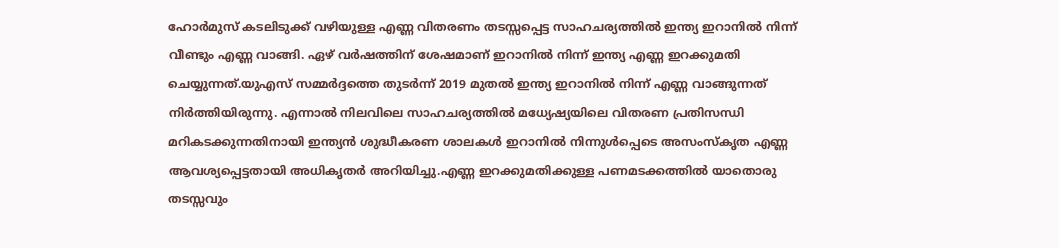ഹോർമുസ് കടലിടുക്ക് വഴിയുള്ള എണ്ണ വിതരണം തടസ്സപ്പെട്ട സാഹചര്യത്തിൽ ഇന്ത്യ ഇറാനിൽ നിന്ന് വീണ്ടും എണ്ണ വാങ്ങി. ഏഴ് വർഷത്തിന് ശേഷമാണ് ഇറാനിൽ നിന്ന് ഇന്ത്യ എണ്ണ ഇറക്കുമതി ചെയ്യുന്നത്.യുഎസ് സമ്മർദ്ദത്തെ തുടർന്ന് 2019 മുതൽ ഇന്ത്യ ഇറാനിൽ നിന്ന് എണ്ണ വാങ്ങുന്നത് നിർത്തിയിരുന്നു. എന്നാൽ നിലവിലെ സാഹചര്യത്തിൽ മധ്യേഷ്യയിലെ വിതരണ പ്രതിസന്ധി മറികടക്കുന്നതിനായി ഇന്ത്യൻ ശുദ്ധീകരണ ശാലകൾ ഇറാനിൽ നിന്നുൾപ്പെടെ അസംസ്കൃത എണ്ണ ആവശ്യപ്പെട്ടതായി അധികൃതർ അറിയിച്ചു.എണ്ണ ഇറക്കുമതിക്കുള്ള പണമടക്കത്തിൽ യാതൊരു തടസ്സവും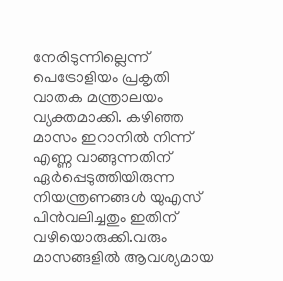നേരിടുന്നില്ലെന്ന് പെട്രോളിയം പ്രകൃതി വാതക മന്ത്രാലയം വ്യക്തമാക്കി. കഴിഞ്ഞ മാസം ഇറാനിൽ നിന്ന് എണ്ണ വാങ്ങുന്നതിന് ഏർപ്പെടുത്തിയിരുന്ന നിയന്ത്രണങ്ങൾ യുഎസ് പിൻവലിച്ചതും ഇതിന് വഴിയൊരുക്കി.വരും മാസങ്ങളിൽ ആവശ്യമായ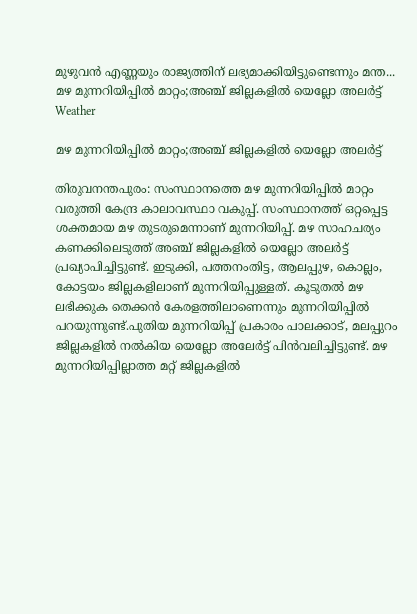മുഴുവൻ എണ്ണയും രാജ്യത്തിന് ലഭ്യമാക്കിയിട്ടുണ്ടെന്നും മന്ത...
മഴ മുന്നറിയിപ്പിൽ മാറ്റം;അഞ്ച് ജില്ലകളിൽ യെല്ലോ അലർട്ട്
Weather

മഴ മുന്നറിയിപ്പിൽ മാറ്റം;അഞ്ച് ജില്ലകളിൽ യെല്ലോ അലർട്ട്

തിരുവനന്തപുരം: സംസ്ഥാനത്തെ മഴ മുന്നറിയിപ്പിൽ മാറ്റം വരുത്തി കേന്ദ്ര കാലാവസ്ഥാ വകുപ്പ്. സംസ്ഥാനത്ത് ഒറ്റപ്പെട്ട ശക്തമായ മഴ തുടരുമെന്നാണ് മുന്നറിയിപ്പ്. മഴ സാഹചര്യം കണക്കിലെടുത്ത് അഞ്ച് ജില്ലകളിൽ യെല്ലോ അലർട്ട് പ്രഖ്യാപിച്ചിട്ടുണ്ട്. ഇടുക്കി, പത്തനംതിട്ട, ആലപ്പുഴ, കൊല്ലം, കോട്ടയം ജില്ലകളിലാണ് മുന്നറിയിപ്പുള്ളത്. കൂടുതൽ മഴ ലഭിക്കുക തെക്കൻ കേരളത്തിലാണെന്നും മുന്നറിയിപ്പിൽ പറയുന്നുണ്ട്.പുതിയ മുന്നറിയിപ്പ് പ്രകാരം പാലക്കാട്, മലപ്പുറം ജില്ലകളിൽ നൽകിയ യെല്ലോ അലേർട്ട് പിൻവലിച്ചിട്ടുണ്ട്. മഴ മുന്നറിയിപ്പില്ലാത്ത മറ്റ് ജില്ലകളിൽ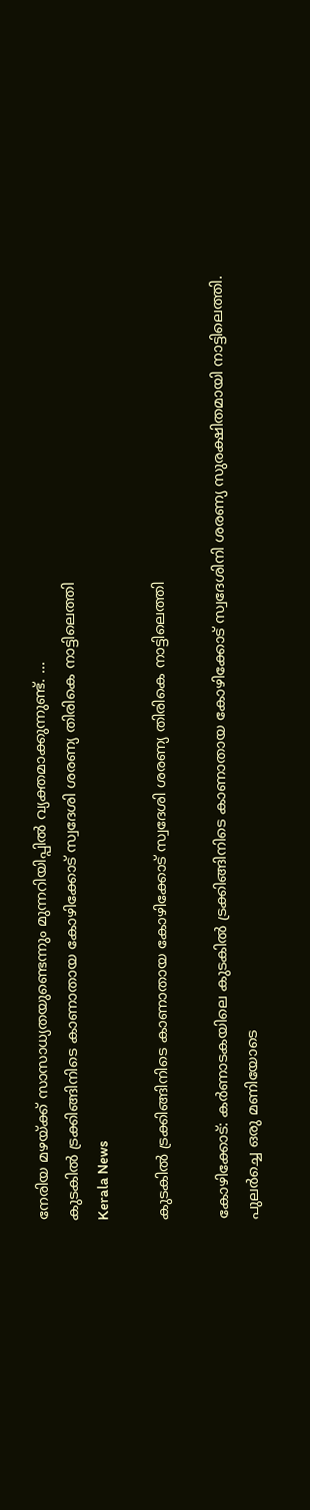നേരിയ മഴയ്ക്ക് സാസാധ്യതയുണ്ടെന്നും മുന്നറിയിപ്പിൽ വ്യക്തമാക്കുന്നുണ്ട്. ...
കുടകിൽ ട്രക്കിങ്ങിനിടെ കാണാതായ കോഴിക്കോട് സ്വദേശി ശരണ്യ തിരികെ നാട്ടിലെത്തി
Kerala News

കുടകിൽ ട്രക്കിങ്ങിനിടെ കാണാതായ കോഴിക്കോട് സ്വദേശി ശരണ്യ തിരികെ നാട്ടിലെത്തി

കോഴിക്കോട്: കർണാടകയിലെ കുടകിൽ ട്രക്കിങ്ങിനിടെ കാണാതായ കോഴിക്കോട് സ്വദേശിനി ശരണ്യ സുരക്ഷിതമായി നാട്ടിലെത്തി. പുലർച്ചെ ഒരു മണിയോടെ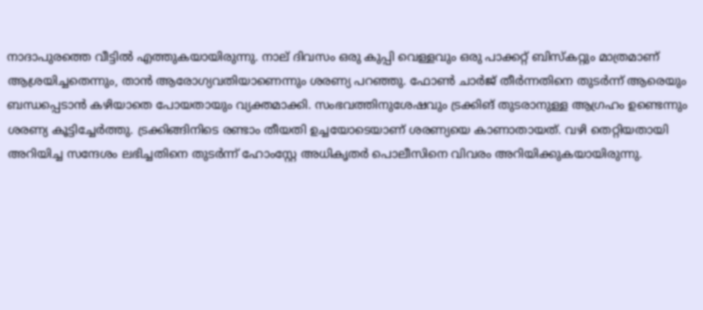നാദാപുരത്തെ വീട്ടിൽ എത്തുകയായിരുന്നു. നാല് ദിവസം ഒരു കുപ്പി വെള്ളവും ഒരു പാക്കറ്റ് ബിസ്കറ്റും മാത്രമാണ് ആശ്രയിച്ചതെന്നും, താൻ ആരോഗ്യവതിയാണെന്നും ശരണ്യ പറഞ്ഞു. ഫോൺ ചാർജ് തീർന്നതിനെ തുടർന്ന് ആരെയും ബന്ധപ്പെടാൻ കഴിയാതെ പോയതായും വ്യക്തമാക്കി. സംഭവത്തിനുശേഷവും ട്രക്കിങ് തുടരാനുള്ള ആഗ്രഹം ഉണ്ടെന്നും ശരണ്യ കൂട്ടിച്ചേർത്തു. ട്രക്കിങ്ങിനിടെ രണ്ടാം തീയതി ഉച്ചയോടെയാണ് ശരണ്യയെ കാണാതായത്. വഴി തെറ്റിയതായി അറിയിച്ച സന്ദേശം ലഭിച്ചതിനെ തുടർന്ന് ഹോംസ്റ്റേ അധികൃതർ പൊലീസിനെ വിവരം അറിയിക്കുകയായിരുന്നു.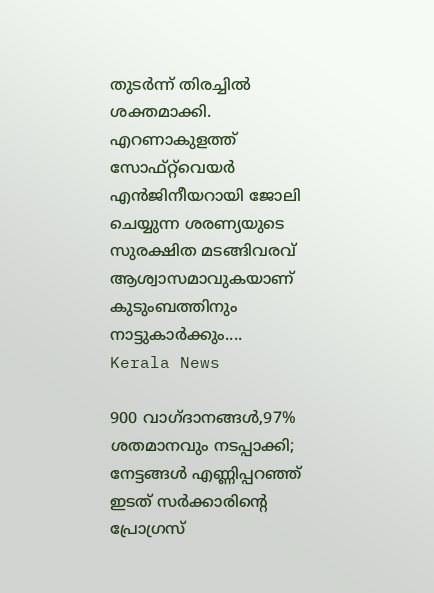തുടർന്ന് തിരച്ചിൽ ശക്തമാക്കി. എറണാകുളത്ത് സോഫ്റ്റ്‌വെയർ എൻജിനീയറായി ജോലി ചെയ്യുന്ന ശരണ്യയുടെ സുരക്ഷിത മടങ്ങിവരവ് ആശ്വാസമാവുകയാണ് കുടുംബത്തിനും നാട്ടുകാർക്കും....
Kerala News

900 വാഗ്ദാനങ്ങൾ,97% ശതമാനവും നടപ്പാക്കി; നേട്ടങ്ങൾ എണ്ണിപ്പറഞ്ഞ് ഇടത് സർക്കാരിൻ്റെ പ്രോഗ്രസ്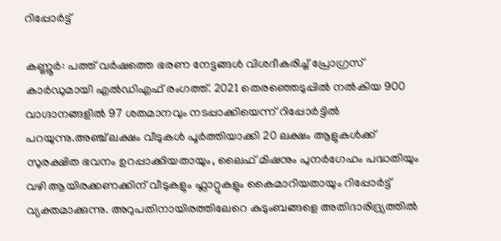റിപ്പോർട്ട്

കണ്ണൂർ: പത്ത് വർഷത്തെ ഭരണ നേട്ടങ്ങൾ വിശദീകരിച്ച് പ്രോഗ്രസ് കാർഡുമായി എൽഡിഎഫ് രംഗത്ത്. 2021 തെരഞ്ഞെടുപ്പിൽ നൽകിയ 900 വാഗ്ദാനങ്ങളിൽ 97 ശതമാനവും നടപ്പാക്കിയെന്ന് റിപ്പോർട്ടിൽ പറയുന്നു.അഞ്ച് ലക്ഷം വീടുകൾ പൂർത്തിയാക്കി 20 ലക്ഷം ആളുകൾക്ക് സുരക്ഷിത ഭവനം ഉറപ്പാക്കിയതായും, ലൈഫ് മിഷനും പുനർഗേഹം പദ്ധതിയും വഴി ആയിരക്കണക്കിന് വീടുകളും ഫ്ലാറ്റുകളും കൈമാറിയതായും റിപ്പോർട്ട് വ്യക്തമാക്കുന്നു. അറുപതിനായിരത്തിലേറെ കുടുംബങ്ങളെ അതിദാരിദ്ര്യത്തിൽ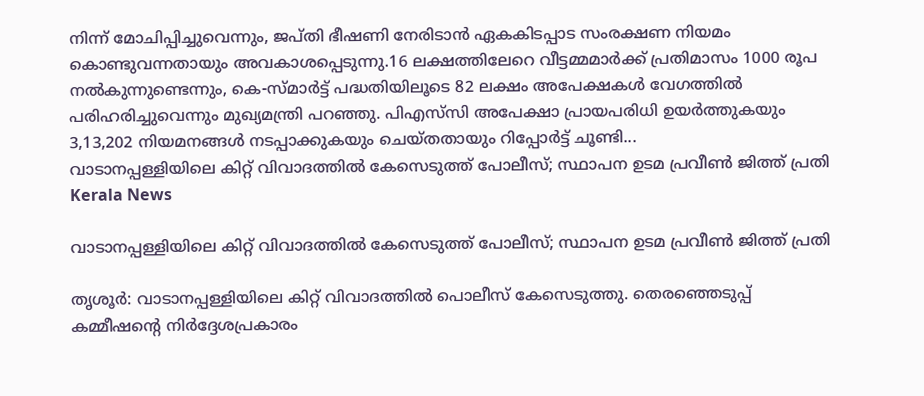നിന്ന് മോചിപ്പിച്ചുവെന്നും, ജപ്തി ഭീഷണി നേരിടാൻ ഏകകിടപ്പാട സംരക്ഷണ നിയമം കൊണ്ടുവന്നതായും അവകാശപ്പെടുന്നു.16 ലക്ഷത്തിലേറെ വീട്ടമ്മമാർക്ക് പ്രതിമാസം 1000 രൂപ നൽകുന്നുണ്ടെന്നും, കെ-സ്മാർട്ട് പദ്ധതിയിലൂടെ 82 ലക്ഷം അപേക്ഷകൾ വേഗത്തിൽ പരിഹരിച്ചുവെന്നും മുഖ്യമന്ത്രി പറഞ്ഞു. പിഎസ്‌സി അപേക്ഷാ പ്രായപരിധി ഉയർത്തുകയും 3,13,202 നിയമനങ്ങൾ നടപ്പാക്കുകയും ചെയ്തതായും റിപ്പോർട്ട് ചൂണ്ടി...
വാടാനപ്പള്ളിയിലെ കിറ്റ് വിവാദത്തിൽ കേസെടുത്ത് പോലീസ്; സ്ഥാപന ഉടമ പ്രവീൺ ജിത്ത് പ്രതി
Kerala News

വാടാനപ്പള്ളിയിലെ കിറ്റ് വിവാദത്തിൽ കേസെടുത്ത് പോലീസ്; സ്ഥാപന ഉടമ പ്രവീൺ ജിത്ത് പ്രതി

തൃശൂർ: വാടാനപ്പള്ളിയിലെ കിറ്റ് വിവാദത്തിൽ പൊലീസ് കേസെടുത്തു. തെരഞ്ഞെടുപ്പ് കമ്മീഷന്റെ നിർദ്ദേശപ്രകാരം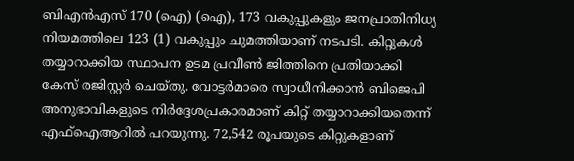ബിഎൻഎസ് 170 (ഐ) (ഐ), 173 വകുപ്പുകളും ജനപ്രാതിനിധ്യ നിയമത്തിലെ 123 (1) വകുപ്പും ചുമത്തിയാണ് നടപടി. കിറ്റുകൾ തയ്യാറാക്കിയ സ്ഥാപന ഉടമ പ്രവീൺ ജിത്തിനെ പ്രതിയാക്കി കേസ് രജിസ്റ്റർ ചെയ്തു. വോട്ടർമാരെ സ്വാധീനിക്കാൻ ബിജെപി അനുഭാവികളുടെ നിർദ്ദേശപ്രകാരമാണ് കിറ്റ് തയ്യാറാക്കിയതെന്ന് എഫ്ഐആറിൽ പറയുന്നു. 72,542 രൂപയുടെ കിറ്റുകളാണ്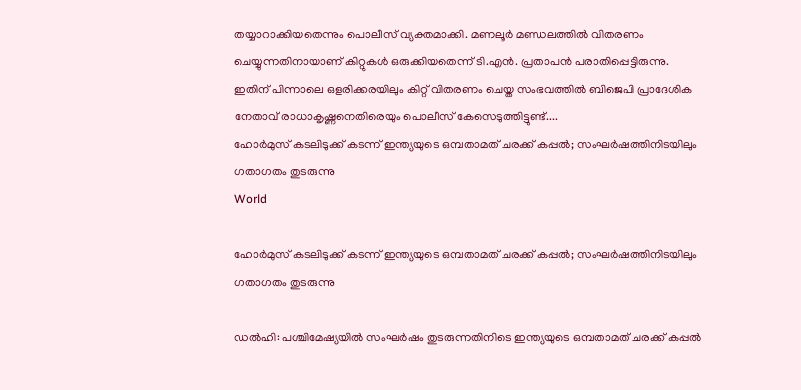തയ്യാറാക്കിയതെന്നും പൊലീസ് വ്യക്തമാക്കി. മണലൂർ മണ്ഡലത്തിൽ വിതരണം ചെയ്യുന്നതിനായാണ് കിറ്റുകൾ ഒരുക്കിയതെന്ന് ടി.എൻ. പ്രതാപൻ പരാതിപ്പെട്ടിരുന്നു. ഇതിന് പിന്നാലെ ഒളരിക്കരയിലും കിറ്റ് വിതരണം ചെയ്ത സംഭവത്തിൽ ബിജെപി പ്രാദേശിക നേതാവ് രാധാകൃഷ്ണനെതിരെയും പൊലീസ് കേസെടുത്തിട്ടുണ്ട്....
ഹോർമുസ് കടലിടുക്ക് കടന്ന് ഇന്ത്യയുടെ ഒമ്പതാമത് ചരക്ക് കപ്പൽ; സംഘർഷത്തിനിടയിലും ഗതാഗതം തുടരുന്നു
World

ഹോർമുസ് കടലിടുക്ക് കടന്ന് ഇന്ത്യയുടെ ഒമ്പതാമത് ചരക്ക് കപ്പൽ; സംഘർഷത്തിനിടയിലും ഗതാഗതം തുടരുന്നു

ഡൽഹി: പശ്ചിമേഷ്യയിൽ സംഘർഷം തുടരുന്നതിനിടെ ഇന്ത്യയുടെ ഒമ്പതാമത് ചരക്ക് കപ്പൽ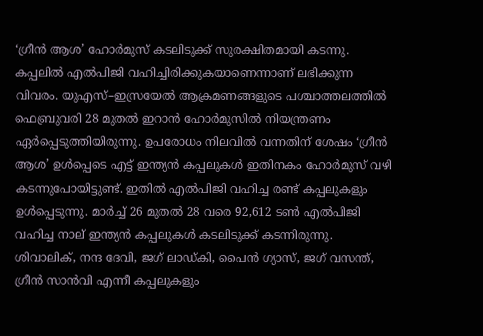‘ഗ്രീൻ ആശ’ ഹോർമുസ് കടലിടുക്ക് സുരക്ഷിതമായി കടന്നു. കപ്പലിൽ എൽപിജി വഹിച്ചിരിക്കുകയാണെന്നാണ് ലഭിക്കുന്ന വിവരം. യുഎസ്–ഇസ്രയേൽ ആക്രമണങ്ങളുടെ പശ്ചാത്തലത്തിൽ ഫെബ്രുവരി 28 മുതൽ ഇറാൻ ഹോർമുസിൽ നിയന്ത്രണം ഏർപ്പെടുത്തിയിരുന്നു. ഉപരോധം നിലവിൽ വന്നതിന് ശേഷം ‘ഗ്രീൻ ആശ’ ഉൾപ്പെടെ എട്ട് ഇന്ത്യൻ കപ്പലുകൾ ഇതിനകം ഹോർമുസ് വഴി കടന്നുപോയിട്ടുണ്ട്. ഇതിൽ എൽപിജി വഹിച്ച രണ്ട് കപ്പലുകളും ഉൾപ്പെടുന്നു. മാർച്ച് 26 മുതൽ 28 വരെ 92,612 ടൺ എൽപിജി വഹിച്ച നാല് ഇന്ത്യൻ കപ്പലുകൾ കടലിടുക്ക് കടന്നിരുന്നു. ശിവാലിക്, നന്ദ ദേവി, ജഗ് ലാഡ്കി, പൈൻ ഗ്യാസ്, ജഗ് വസന്ത്, ഗ്രീൻ സാൻവി എന്നീ കപ്പലുകളും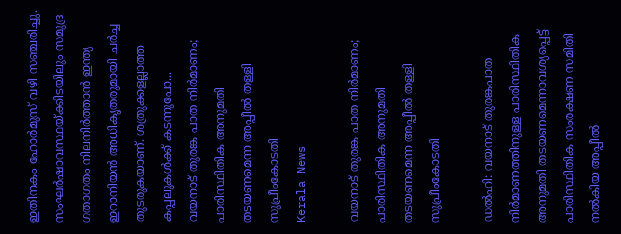ഇതിനകം ഹോർമുസ് വഴി സഞ്ചരിച്ചു. സംഘർഷാവസ്ഥയ്ക്കിടയിലും സമുദ്ര ഗതാഗതം നിലനിർത്താൻ ഇന്ത്യ ഇറാനിയൻ അധികൃതരുമായി ചർച്ച തുടരുകയാണ്. ശത്രുക്കളല്ലാത്ത കപ്പലുകൾക്ക് കടന്നുപോ...
വയനാട് തുരങ്ക പാത നിർമാണം; പാരിസ്ഥിതിക അനുമതി തടയണമെന്ന അപ്പീൽ തള്ളി സുപ്രീംകോടതി
Kerala News

വയനാട് തുരങ്ക പാത നിർമാണം; പാരിസ്ഥിതിക അനുമതി തടയണമെന്ന അപ്പീൽ തള്ളി സുപ്രീംകോടതി

ഡൽഹി: വയനാട് തുരങ്കപാത നിർമാണത്തിനുള്ള പാരിസ്ഥിതിക അനുമതി തടയണമെന്നാവശ്യപ്പെട്ട് പാരിസ്ഥിതിക സംരക്ഷണ സമിതി നൽകിയ അപ്പീൽ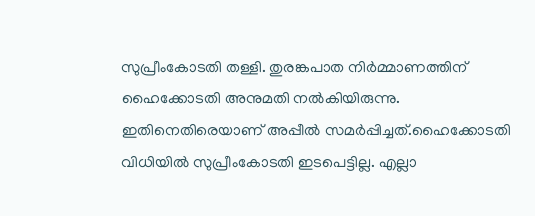സുപ്രീംകോടതി തള്ളി. തുരങ്കപാത നിർമ്മാണത്തിന് ഹൈക്കോടതി അനുമതി നൽകിയിരുന്നു. ഇതിനെതിരെയാണ് അപ്പീൽ സമർപ്പിച്ചത്.ഹൈക്കോടതി വിധിയിൽ സുപ്രീംകോടതി ഇടപെട്ടില്ല. എല്ലാ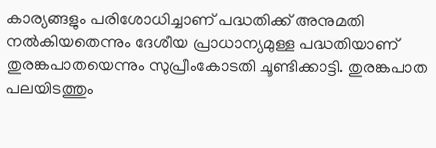കാര്യങ്ങളും പരിശോധിച്ചാണ് പദ്ധതിക്ക് അനുമതി നൽകിയതെന്നും ദേശീയ പ്രാധാന്യമുള്ള പദ്ധതിയാണ് തുരങ്കപാതയെന്നും സുപ്രീംകോടതി ചൂണ്ടിക്കാട്ടി. തുരങ്കപാത പലയിടത്തും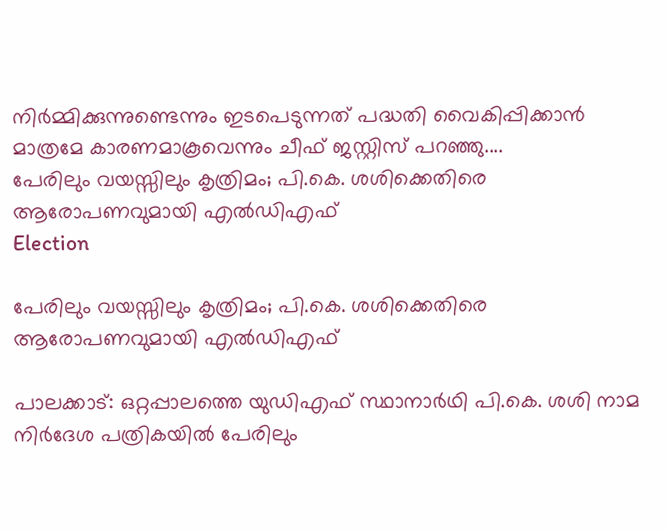നിർമ്മിക്കുന്നുണ്ടെന്നും ഇടപെടുന്നത് പദ്ധതി വൈകിപ്പിക്കാന്‍ മാത്രമേ കാരണമാകൂവെന്നും ചീഫ് ജസ്റ്റിസ് പറഞ്ഞു....
പേരിലും വയസ്സിലും കൃത്രിമം; പി.കെ. ശശിക്കെതിരെ ആരോപണവുമായി എൽഡിഎഫ്
Election

പേരിലും വയസ്സിലും കൃത്രിമം; പി.കെ. ശശിക്കെതിരെ ആരോപണവുമായി എൽഡിഎഫ്

പാലക്കാട്: ഒറ്റപ്പാലത്തെ യുഡിഎഫ് സ്ഥാനാർഥി പി.കെ. ശശി നാമ നിർദേശ പത്രികയിൽ പേരിലും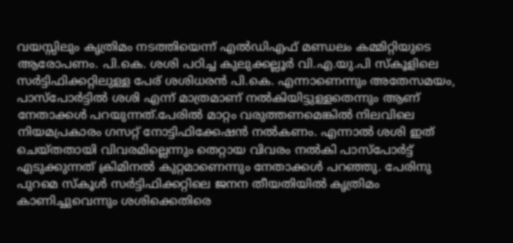വയസ്സിലും കൃത്രിമം നടത്തിയെന്ന് എൽഡിഎഫ് മണ്ഡലം കമ്മിറ്റിയുടെ ആരോപണം. പി.കെ. ശശി പഠിച്ച കുലുക്കല്ലൂർ വി.എ.യു.പി സ്കൂളിലെ സർട്ടിഫിക്കറ്റിലുള്ള പേര് ശശിധരൻ പി.കെ. എന്നാണെന്നും അതേസമയം, പാസ്പോർട്ടിൽ ശശി എന്ന് മാത്രമാണ് നൽകിയിട്ടുള്ളതെന്നും ആണ് നേതാക്കൾ പറയുന്നത്.പേരിൽ മാറ്റം വരുത്തണമെങ്കിൽ നിലവിലെ നിയമപ്രകാരം ഗസറ്റ് നോട്ടിഫിക്കേഷൻ നൽകണം. എന്നാൽ ശശി ഇത് ചെയ്തതായി വിവരമില്ലെന്നും തെറ്റായ വിവരം നൽകി പാസ്പോർട്ട് എടുക്കുന്നത് ക്രിമിനൽ കുറ്റമാണെന്നും നേതാക്കൾ പറഞ്ഞു. പേരിനു പുറമെ സ്കൂൾ സർട്ടിഫിക്കറ്റിലെ ജനന തീയതിയിൽ കൃത്രിമം കാണിച്ചുവെന്നും ശശിക്കെതിരെ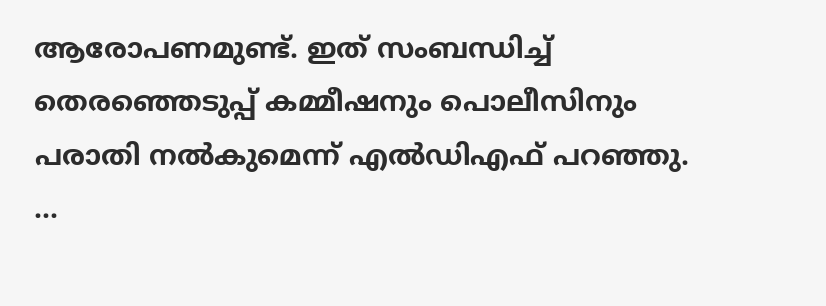ആരോപണമുണ്ട്. ഇത് സംബന്ധിച്ച് തെരഞ്ഞെടുപ്പ് കമ്മീഷനും പൊലീസിനും പരാതി നൽകുമെന്ന് എൽഡിഎഫ് പറഞ്ഞു. ...